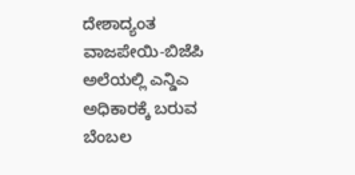ದೇಶಾದ್ಯಂತ ವಾಜಪೇಯಿ-ಬಿಜೆಪಿ ಅಲೆಯಲ್ಲಿ ಎನ್ಡಿಎ ಅಧಿಕಾರಕ್ಕೆ ಬರುವ ಬೆಂಬಲ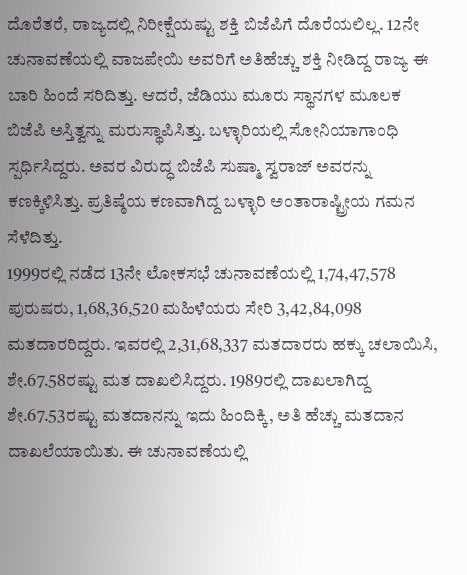ದೊರೆತರೆ, ರಾಜ್ಯದಲ್ಲಿ ನಿರೀಕ್ಷೆಯಷ್ಟು ಶಕ್ತಿ ಬಿಜೆಪಿಗೆ ದೊರೆಯಲಿಲ್ಲ. 12ನೇ ಚುನಾವಣೆಯಲ್ಲಿ ವಾಜಪೇಯಿ ಅವರಿಗೆ ಅತಿಹೆಚ್ಚು ಶಕ್ತಿ ನೀಡಿದ್ದ ರಾಜ್ಯ ಈ ಬಾರಿ ಹಿಂದೆ ಸರಿದಿತ್ತು. ಆದರೆ, ಜೆಡಿಯು ಮೂರು ಸ್ಥಾನಗಳ ಮೂಲಕ ಬಿಜೆಪಿ ಅಸ್ತಿತ್ವನ್ನು ಮರುಸ್ಥಾಪಿಸಿತ್ತು. ಬಳ್ಳಾರಿಯಲ್ಲಿ ಸೋನಿಯಾಗಾಂಧಿ ಸ್ಪರ್ಧಿಸಿದ್ದರು. ಅವರ ವಿರುದ್ಧ ಬಿಜೆಪಿ ಸುಷ್ಮಾ ಸ್ವರಾಜ್ ಅವರನ್ನು ಕಣಕ್ಕಿಳಿಸಿತ್ತು. ಪ್ರತಿಷ್ಠೆಯ ಕಣವಾಗಿದ್ದ ಬಳ್ಳಾರಿ ಅಂತಾರಾಷ್ಟ್ರೀಯ ಗಮನ ಸೆಳೆದಿತ್ತು.
1999ರಲ್ಲಿ ನಡೆದ 13ನೇ ಲೋಕಸಭೆ ಚುನಾವಣೆಯಲ್ಲಿ 1,74,47,578 ಪುರುಷರು, 1,68,36,520 ಮಹಿಳೆಯರು ಸೇರಿ 3,42,84,098 ಮತದಾರರಿದ್ದರು. ಇವರಲ್ಲಿ 2,31,68,337 ಮತದಾರರು ಹಕ್ಕು ಚಲಾಯಿಸಿ, ಶೇ.67.58ರಷ್ಟು ಮತ ದಾಖಲಿಸಿದ್ದರು. 1989ರಲ್ಲಿ ದಾಖಲಾಗಿದ್ದ ಶೇ.67.53ರಷ್ಟು ಮತದಾನನ್ನು ಇದು ಹಿಂದಿಕ್ಕಿ, ಅತಿ ಹೆಚ್ಚು ಮತದಾನ ದಾಖಲೆಯಾಯಿತು. ಈ ಚುನಾವಣೆಯಲ್ಲಿ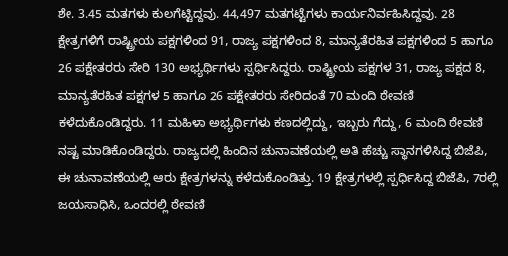ಶೇ. 3.45 ಮತಗಳು ಕುಲಗೆಟ್ಟಿದ್ದವು. 44,497 ಮತಗಟ್ಟೆಗಳು ಕಾರ್ಯನಿರ್ವಹಿಸಿದ್ದವು. 28 ಕ್ಷೇತ್ರಗಳಿಗೆ ರಾಷ್ಟ್ರೀಯ ಪಕ್ಷಗಳಿಂದ 91, ರಾಜ್ಯ ಪಕ್ಷಗಳಿಂದ 8, ಮಾನ್ಯತೆರಹಿತ ಪಕ್ಷಗಳಿಂದ 5 ಹಾಗೂ 26 ಪಕ್ಷೇತರರು ಸೇರಿ 130 ಅಭ್ಯರ್ಥಿಗಳು ಸ್ಪರ್ಧಿಸಿದ್ದರು. ರಾಷ್ಟ್ರೀಯ ಪಕ್ಷಗಳ 31, ರಾಜ್ಯ ಪಕ್ಷದ 8, ಮಾನ್ಯತೆರಹಿತ ಪಕ್ಷಗಳ 5 ಹಾಗೂ 26 ಪಕ್ಷೇತರರು ಸೇರಿದಂತೆ 70 ಮಂದಿ ಠೇವಣಿ ಕಳೆದುಕೊಂಡಿದ್ದರು. 11 ಮಹಿಳಾ ಅಭ್ಯರ್ಥಿಗಳು ಕಣದಲ್ಲಿದ್ದು, ಇಬ್ಬರು ಗೆದ್ದು, 6 ಮಂದಿ ಠೇವಣಿ ನಷ್ಟ ಮಾಡಿಕೊಂಡಿದ್ದರು. ರಾಜ್ಯದಲ್ಲಿ ಹಿಂದಿನ ಚುನಾವಣೆಯಲ್ಲಿ ಅತಿ ಹೆಚ್ಚು ಸ್ಥಾನಗಳಿಸಿದ್ದ ಬಿಜೆಪಿ, ಈ ಚುನಾವಣೆಯಲ್ಲಿ ಆರು ಕ್ಷೇತ್ರಗಳನ್ನು ಕಳೆದುಕೊಂಡಿತ್ತು. 19 ಕ್ಷೇತ್ರಗಳಲ್ಲಿ ಸ್ಪರ್ಧಿಸಿದ್ದ ಬಿಜೆಪಿ, 7ರಲ್ಲಿ ಜಯಸಾಧಿಸಿ, ಒಂದರಲ್ಲಿ ಠೇವಣಿ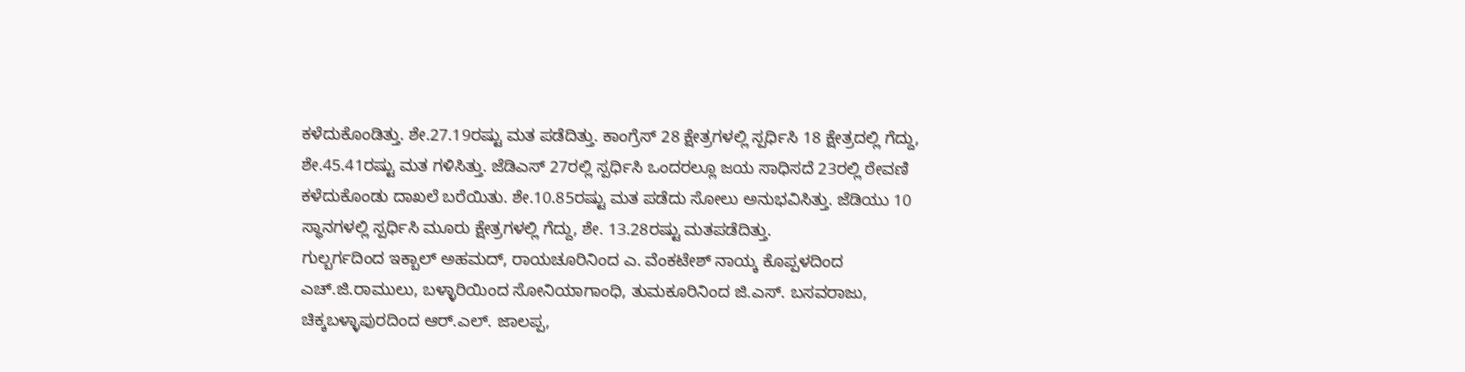ಕಳೆದುಕೊಂಡಿತ್ತು. ಶೇ.27.19ರಷ್ಟು ಮತ ಪಡೆದಿತ್ತು. ಕಾಂಗ್ರೆಸ್ 28 ಕ್ಷೇತ್ರಗಳಲ್ಲಿ ಸ್ಪರ್ಧಿಸಿ 18 ಕ್ಷೇತ್ರದಲ್ಲಿ ಗೆದ್ದು, ಶೇ.45.41ರಷ್ಟು ಮತ ಗಳಿಸಿತ್ತು. ಜೆಡಿಎಸ್ 27ರಲ್ಲಿ ಸ್ಪರ್ಧಿಸಿ ಒಂದರಲ್ಲೂ ಜಯ ಸಾಧಿಸದೆ 23ರಲ್ಲಿ ಠೇವಣಿ ಕಳೆದುಕೊಂಡು ದಾಖಲೆ ಬರೆಯಿತು. ಶೇ.10.85ರಷ್ಟು ಮತ ಪಡೆದು ಸೋಲು ಅನುಭವಿಸಿತ್ತು. ಜೆಡಿಯು 10 ಸ್ಥಾನಗಳಲ್ಲಿ ಸ್ಪರ್ಧಿಸಿ ಮೂರು ಕ್ಷೇತ್ರಗಳಲ್ಲಿ ಗೆದ್ದು, ಶೇ. 13.28ರಷ್ಟು ಮತಪಡೆದಿತ್ತು.
ಗುಲ್ಬರ್ಗದಿಂದ ಇಕ್ಬಾಲ್ ಅಹಮದ್, ರಾಯಚೂರಿನಿಂದ ಎ. ವೆಂಕಟೇಶ್ ನಾಯ್ಕ ಕೊಪ್ಪಳದಿಂದ ಎಚ್.ಜಿ.ರಾಮುಲು, ಬಳ್ಳಾರಿಯಿಂದ ಸೋನಿಯಾಗಾಂಧಿ, ತುಮಕೂರಿನಿಂದ ಜಿ.ಎಸ್. ಬಸವರಾಜು, ಚಿಕ್ಕಬಳ್ಳಾಪುರದಿಂದ ಆರ್.ಎಲ್. ಜಾಲಪ್ಪ,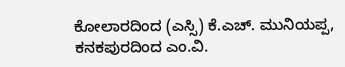ಕೋಲಾರದಿಂದ (ಎಸ್ಸಿ) ಕೆ.ಎಚ್. ಮುನಿಯಪ್ಪ, ಕನಕಪುರದಿಂದ ಎಂ.ವಿ.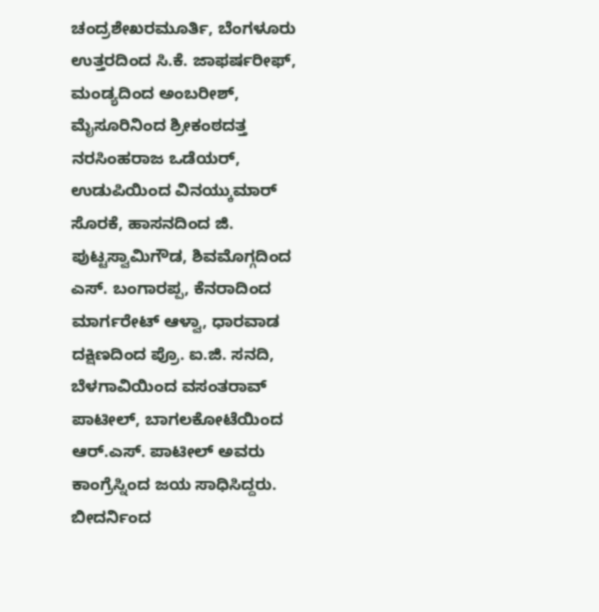ಚಂದ್ರಶೇಖರಮೂರ್ತಿ, ಬೆಂಗಳೂರು ಉತ್ತರದಿಂದ ಸಿ.ಕೆ. ಜಾಫರ್ಷರೀಫ್, ಮಂಡ್ಯದಿಂದ ಅಂಬರೀಶ್, ಮೈಸೂರಿನಿಂದ ಶ್ರೀಕಂಠದತ್ತ ನರಸಿಂಹರಾಜ ಒಡೆಯರ್, ಉಡುಪಿಯಿಂದ ವಿನಯ್ಕುಮಾರ್ ಸೊರಕೆ, ಹಾಸನದಿಂದ ಜಿ. ಪುಟ್ಟಸ್ವಾಮಿಗೌಡ, ಶಿವಮೊಗ್ಗದಿಂದ ಎಸ್. ಬಂಗಾರಪ್ಪ, ಕೆನರಾದಿಂದ ಮಾರ್ಗರೇಟ್ ಆಳ್ವಾ, ಧಾರವಾಡ ದಕ್ಷಿಣದಿಂದ ಪ್ರೊ. ಐ.ಜಿ. ಸನದಿ, ಬೆಳಗಾವಿಯಿಂದ ವಸಂತರಾವ್ ಪಾಟೀಲ್, ಬಾಗಲಕೋಟೆಯಿಂದ ಆರ್.ಎಸ್. ಪಾಟೀಲ್ ಅವರು ಕಾಂಗ್ರೆಸ್ನಿಂದ ಜಯ ಸಾಧಿಸಿದ್ದರು.
ಬೀದರ್ನಿಂದ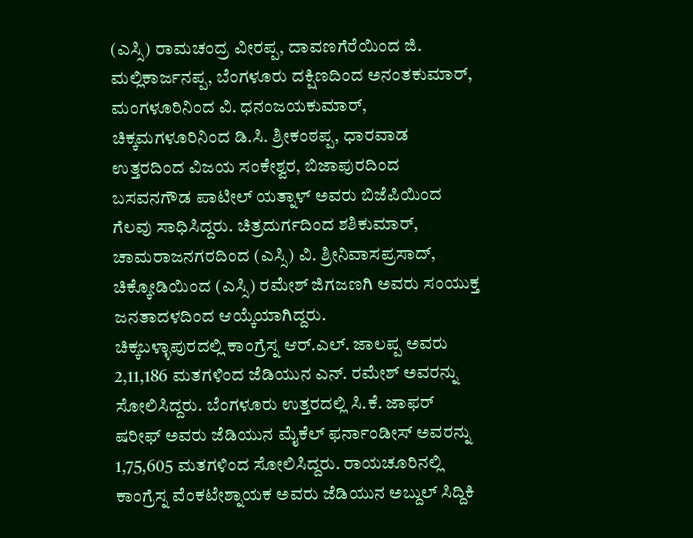(ಎಸ್ಸಿ) ರಾಮಚಂದ್ರ ವೀರಪ್ಪ, ದಾವಣಗೆರೆಯಿಂದ ಜಿ. ಮಲ್ಲಿಕಾರ್ಜನಪ್ಪ, ಬೆಂಗಳೂರು ದಕ್ಷಿಣದಿಂದ ಅನಂತಕುಮಾರ್, ಮಂಗಳೂರಿನಿಂದ ವಿ. ಧನಂಜಯಕುಮಾರ್, ಚಿಕ್ಕಮಗಳೂರಿನಿಂದ ಡಿ.ಸಿ. ಶ್ರೀಕಂಠಪ್ಪ, ಧಾರವಾಡ ಉತ್ತರದಿಂದ ವಿಜಯ ಸಂಕೇಶ್ವರ, ಬಿಜಾಪುರದಿಂದ ಬಸವನಗೌಡ ಪಾಟೀಲ್ ಯತ್ನಾಳ್ ಅವರು ಬಿಜೆಪಿಯಿಂದ ಗೆಲವು ಸಾಧಿಸಿದ್ದರು. ಚಿತ್ರದುರ್ಗದಿಂದ ಶಶಿಕುಮಾರ್, ಚಾಮರಾಜನಗರದಿಂದ (ಎಸ್ಸಿ) ವಿ. ಶ್ರೀನಿವಾಸಪ್ರಸಾದ್, ಚಿಕ್ಕೋಡಿಯಿಂದ (ಎಸ್ಸಿ) ರಮೇಶ್ ಜಿಗಜಣಗಿ ಅವರು ಸಂಯುಕ್ತ ಜನತಾದಳದಿಂದ ಆಯ್ಕೆಯಾಗಿದ್ದರು.
ಚಿಕ್ಕಬಳ್ಳಾಪುರದಲ್ಲಿ ಕಾಂಗ್ರೆಸ್ನ ಆರ್.ಎಲ್. ಜಾಲಪ್ಪ ಅವರು 2,11,186 ಮತಗಳಿಂದ ಜೆಡಿಯುನ ಎನ್. ರಮೇಶ್ ಅವರನ್ನು ಸೋಲಿಸಿದ್ದರು. ಬೆಂಗಳೂರು ಉತ್ತರದಲ್ಲಿ ಸಿ.ಕೆ. ಜಾಫರ್ ಷರೀಫ್ ಅವರು ಜೆಡಿಯುನ ಮೈಕೆಲ್ ಫರ್ನಾಂಡೀಸ್ ಅವರನ್ನು 1,75,605 ಮತಗಳಿಂದ ಸೋಲಿಸಿದ್ದರು. ರಾಯಚೂರಿನಲ್ಲಿ ಕಾಂಗ್ರೆಸ್ನ ವೆಂಕಟೇಶ್ನಾಯಕ ಅವರು ಜೆಡಿಯುನ ಅಬ್ದುಲ್ ಸಿದ್ದಿಕಿ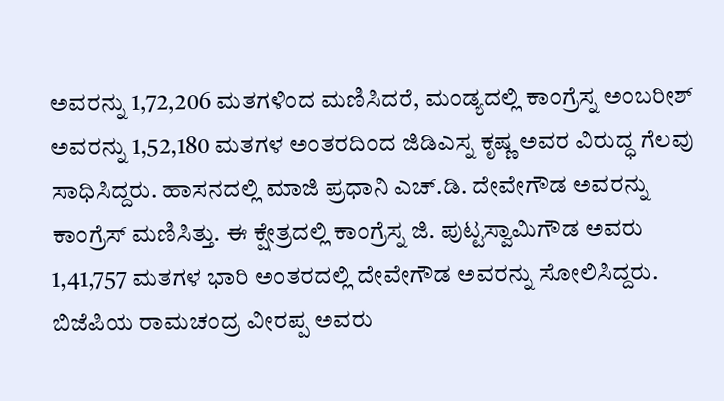ಅವರನ್ನು 1,72,206 ಮತಗಳಿಂದ ಮಣಿಸಿದರೆ, ಮಂಡ್ಯದಲ್ಲಿ ಕಾಂಗ್ರೆಸ್ನ ಅಂಬರೀಶ್ ಅವರನ್ನು 1,52,180 ಮತಗಳ ಅಂತರದಿಂದ ಜಿಡಿಎಸ್ನ ಕೃಷ್ಣ ಅವರ ವಿರುದ್ಧ ಗೆಲವು ಸಾಧಿಸಿದ್ದರು. ಹಾಸನದಲ್ಲಿ ಮಾಜಿ ಪ್ರಧಾನಿ ಎಚ್.ಡಿ. ದೇವೇಗೌಡ ಅವರನ್ನು ಕಾಂಗ್ರೆಸ್ ಮಣಿಸಿತ್ತು. ಈ ಕ್ಷೇತ್ರದಲ್ಲಿ ಕಾಂಗ್ರೆಸ್ನ ಜಿ. ಪುಟ್ಟಸ್ವಾಮಿಗೌಡ ಅವರು 1,41,757 ಮತಗಳ ಭಾರಿ ಅಂತರದಲ್ಲಿ ದೇವೇಗೌಡ ಅವರನ್ನು ಸೋಲಿಸಿದ್ದರು. ಬಿಜೆಪಿಯ ರಾಮಚಂದ್ರ ವೀರಪ್ಪ ಅವರು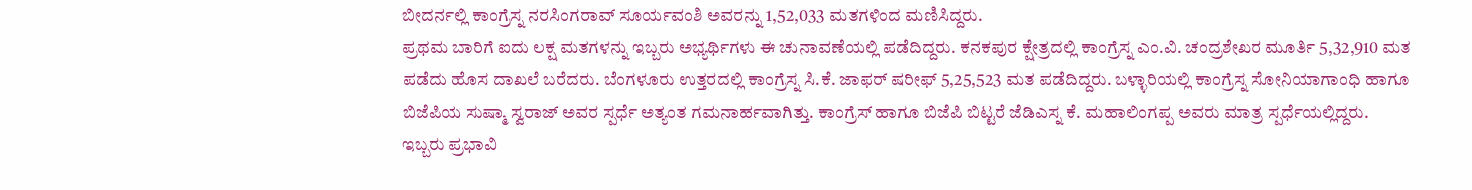ಬೀದರ್ನಲ್ಲಿ ಕಾಂಗ್ರೆಸ್ನ ನರಸಿಂಗರಾವ್ ಸೂರ್ಯವಂಶಿ ಅವರನ್ನು 1,52,033 ಮತಗಳಿಂದ ಮಣಿಸಿದ್ದರು.
ಪ್ರಥಮ ಬಾರಿಗೆ ಐದು ಲಕ್ಷ ಮತಗಳನ್ನು ಇಬ್ಬರು ಅಭ್ಯರ್ಥಿಗಳು ಈ ಚುನಾವಣೆಯಲ್ಲಿ ಪಡೆದಿದ್ದರು. ಕನಕಪುರ ಕ್ಷೇತ್ರದಲ್ಲಿ ಕಾಂಗ್ರೆಸ್ನ ಎಂ.ವಿ. ಚಂದ್ರಶೇಖರ ಮೂರ್ತಿ 5,32,910 ಮತ ಪಡೆದು ಹೊಸ ದಾಖಲೆ ಬರೆದರು. ಬೆಂಗಳೂರು ಉತ್ತರದಲ್ಲಿ ಕಾಂಗ್ರೆಸ್ನ ಸಿ.ಕೆ. ಜಾಫರ್ ಷರೀಫ್ 5,25,523 ಮತ ಪಡೆದಿದ್ದರು. ಬಳ್ಳಾರಿಯಲ್ಲಿ ಕಾಂಗ್ರೆಸ್ನ ಸೋನಿಯಾಗಾಂಧಿ ಹಾಗೂ ಬಿಜೆಪಿಯ ಸುಷ್ಮಾ ಸ್ವರಾಜ್ ಅವರ ಸ್ಪರ್ಧೆ ಅತ್ಯಂತ ಗಮನಾರ್ಹವಾಗಿತ್ತು. ಕಾಂಗ್ರೆಸ್ ಹಾಗೂ ಬಿಜೆಪಿ ಬಿಟ್ಟರೆ ಜೆಡಿಎಸ್ನ ಕೆ. ಮಹಾಲಿಂಗಪ್ಪ ಅವರು ಮಾತ್ರ ಸ್ಪರ್ಧೆಯಲ್ಲಿದ್ದರು. ಇಬ್ಬರು ಪ್ರಭಾವಿ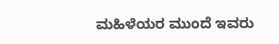ಮಹಿಳೆಯರ ಮುಂದೆ ಇವರು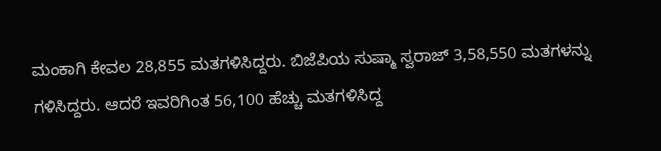ಮಂಕಾಗಿ ಕೇವಲ 28,855 ಮತಗಳಿಸಿದ್ದರು. ಬಿಜೆಪಿಯ ಸುಷ್ಮಾ ಸ್ವರಾಜ್ 3,58,550 ಮತಗಳನ್ನು ಗಳಿಸಿದ್ದರು. ಆದರೆ ಇವರಿಗಿಂತ 56,100 ಹೆಚ್ಚು ಮತಗಳಿಸಿದ್ದ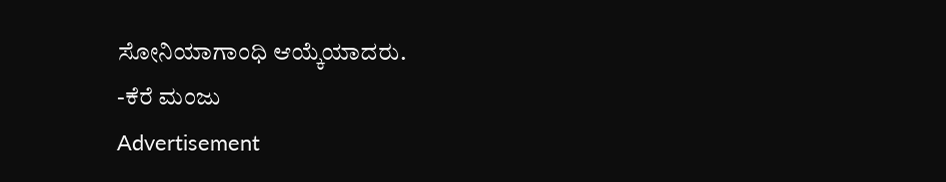ಸೋನಿಯಾಗಾಂಧಿ ಆಯ್ಕೆಯಾದರು.
-ಕೆರೆ ಮಂಜು
Advertisement